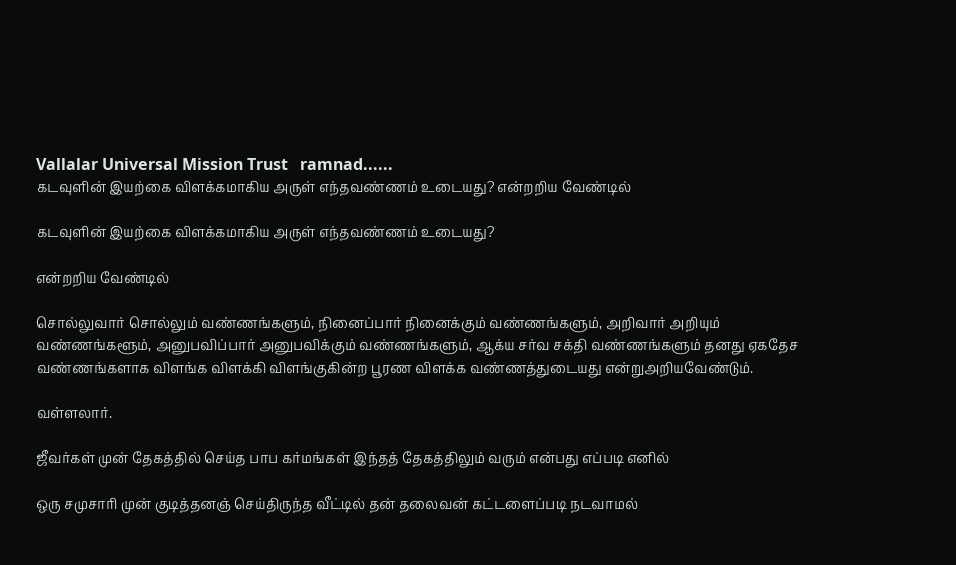Vallalar Universal Mission Trust   ramnad......
கடவுளின் இயற்கை விளக்கமாகிய அருள் எந்தவண்ணம் உடையது? என்றறிய வேண்டில்

கடவுளின் இயற்கை விளக்கமாகிய அருள் எந்தவண்ணம் உடையது?

என்றறிய வேண்டில்

சொல்லுவார் சொல்லும் வண்ணங்களும், நினைப்பார் நினைக்கும் வண்ணங்களும், அறிவார் அறியும் வண்ணங்களூம், அனுபவிப்பார் அனுபவிக்கும் வண்ணங்களும், ஆக்ய சர்வ சக்தி வண்ணங்களும் தனது ஏகதேச வண்ணங்களாக விளங்க விளக்கி விளங்குகின்ற பூரண விளக்க வண்ணத்துடையது என்றுஅறியவேண்டும்.

வள்ளலார்.

ஜீவர்கள் முன் தேகத்தில் செய்த பாப கர்மங்கள் இந்தத் தேகத்திலும் வரும் என்பது எப்படி எனில்

ஒரு சமுசாரி முன் குடித்தனஞ் செய்திருந்த வீட்டில் தன் தலைவன் கட்டளைப்படி நடவாமல்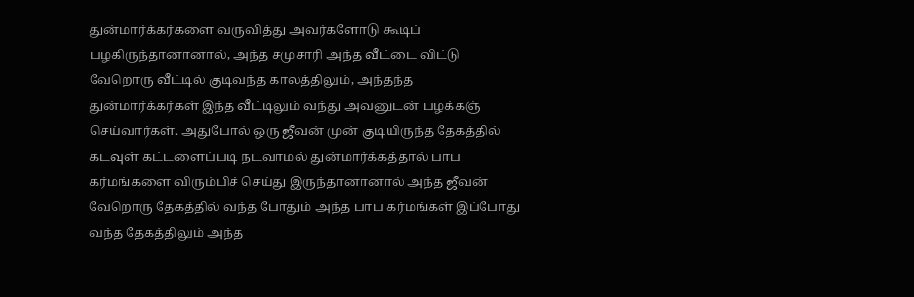துன்மார்க்கர்களை வருவித்து அவர்களோடு கூடிப் பழகிருந்தானானால், அந்த சமுசாரி அந்த வீட்டை விட்டு வேறொரு வீட்டில் குடிவந்த காலத்திலும், அந்தந்த துன்மார்க்கர்கள் இந்த வீட்டிலும் வந்து அவனுடன் பழக்கஞ் செய்வார்கள். அதுபோல் ஒரு ஜீவன் முன் குடியிருந்த தேகத்தில் கடவுள் கட்டளைப்படி நடவாமல் துன்மார்க்கத்தால் பாப கர்மங்களை விரும்பிச் செய்து இருந்தானானால் அந்த ஜீவன் வேறொரு தேகத்தில் வந்த போதும் அந்த பாப கர்மங்கள் இப்போது வந்த தேகத்திலும் அந்த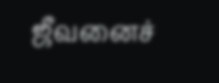ஜீவனைச்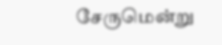சேருமென்று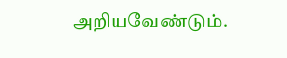அறியவேண்டும்.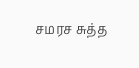சமரச சுத்த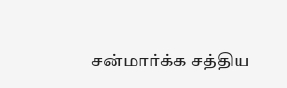சன்மார்க்க சத்திய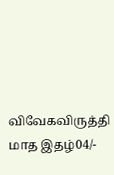விவேகவிருத்தி மாத இதழ்04/-